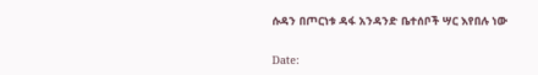ሱዳን በጦርነቱ ዳፋ አንዳንድ ቤተሰቦች ሣር እየበሉ ነው

Date: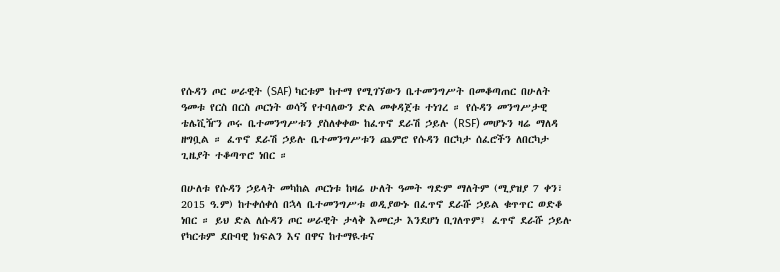የሱዳን ጦር ሠራዊት (SAF) ካርቱም ከተማ የሚገኘውን ቤተመንግሥት በመቆጣጠር በሁለት ዓመቱ የርስ በርስ ጦርነት ወሳኝ የተባለውን ድል መቀዳጀቱ ተነገረ ። የሱዳን መንግሥታዊ ቴሌቪዥን ጦሩ ቤተመንግሥቱን ያስለቀቀው ከፈጥኖ ደራሽ ኃይሉ (RSF) መሆኑን ዛሬ ማለዳ ዘግቧል ። ፈጥኖ ደራሽ ኃይሉ ቤተመንግሥቱን ጨምሮ የሱዳን በርካታ ሰፈሮችን ለበርካታ ጊዜያት ተቆጣጥሮ ነበር ።

በሁለቱ የሱዳን ኃይላት መካከል ጦርነቱ ከዛሬ ሁለት ዓመት ግድም ማለትም (ሚያዝያ 7 ቀን፣ 2015 ዓ.ም) ከተቀሰቀሰ በኋላ ቤተመንግሥቱ ወዲያውኑ በፈጥኖ ደራሹ ኃይል ቁጥጥር ወድቆ ነበር ። ይህ ድል ለሱዳን ጦር ሠራዊት ታላቅ እመርታ እንደሆነ ቢገለጥም፤ ፈጥኖ ደራሹ ኃይሉ የካርቱም ደቡባዊ ክፍልን እና በዋና ከተማዪቱና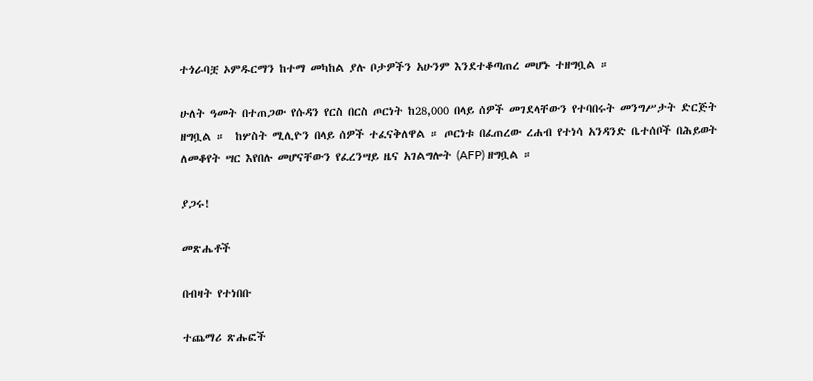ተጎራባቿ ኦምዱርማን ከተማ መካከል ያሉ ቦታዎችን አሁንም እንደተቆጣጠረ መሆኑ ተዘግቧል ።

ሁለት ዓመት በተጠጋው የሱዳን የርስ በርስ ጦርነት ከ28,000 በላይ ሰዎች መገደላቸውን የተባበሩት መንግሥታት ድርጅት ዘግቧል ።  ከሦስት ሚሊዮን በላይ ሰዎች ተፈናቅለዋል ። ጦርነቱ በፈጠረው ረሐብ የተነሳ አንዳንድ ቤተሰቦች በሕይወት ለመቆየት ሣር እየበሉ መሆናቸውን የፈረንሣይ ዜና አገልግሎት (AFP) ዘግቧል ።

ያጋሩ!

መጽሔቶች

በብዛት የተነበቡ

ተጨማሪ ጽሑፎች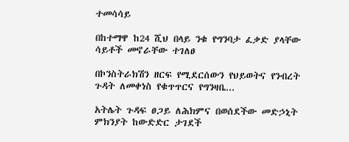ተመሳሳይ

በከተማዋ ከ24 ሺህ በላይ ንቁ የግንባታ ፈቃድ ያላቸው ሳይቶች መኖራቸው ተገለፀ

በኮንስትራክሽን ዘርፍ የሚደርሰውን የህይወትና የንብረት ጉዳት ለመቀነስ የቁጥጥርና የግንዛቤ...

አትሌት ጉዳፍ ፀጋይ ለሕክምና በወሰደችው መድኃኒት ምክንያት ከውድድር ታገደች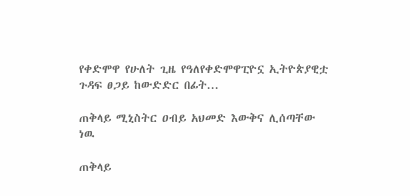የቀድሞዋ የሁለት ጊዜ የዓለየቀድሞዋፒዮኗ ኢትዮጵያዊቷ ጉዳፍ ፀጋይ ከውድድር በፊት...

ጠቅላይ ሚኒስትር ዐብይ አህመድ እውቅና ሊሰጣቸው ነዉ

ጠቅላይ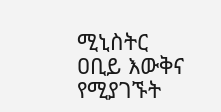ሚኒስትር ዐቢይ እውቅና የሚያገኙት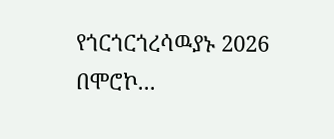የጎርጎርጎረሳዉያኑ 2026 በሞሮኮ...